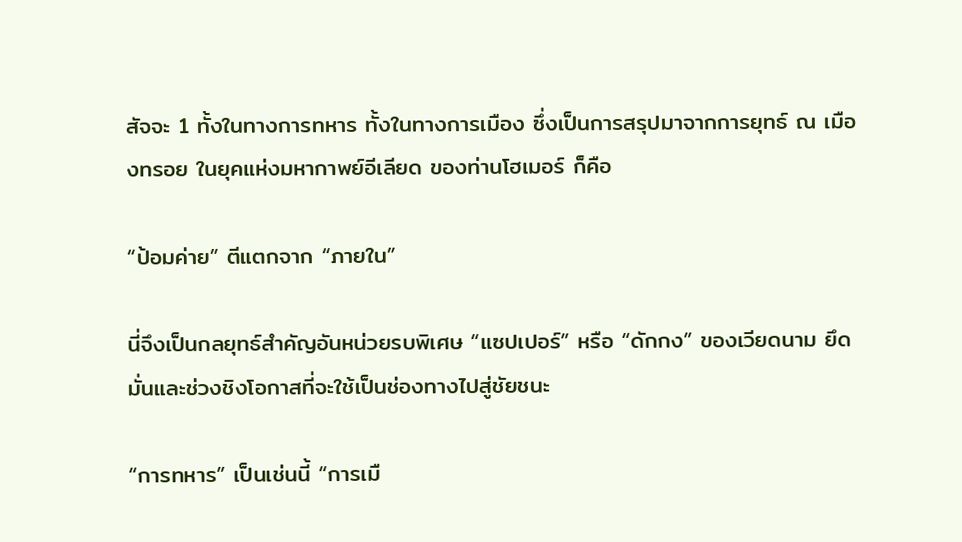สัจจะ 1 ทั้งในทางการทหาร ทั้งในทางการเมือง ซึ่งเป็นการสรุปมาจากการยุทธ์ ณ เมืองทรอย ในยุคแห่งมหากาพย์อีเลียด ของท่านโฮเมอร์ ก็คือ

“ป้อมค่าย” ตีแตกจาก “ภายใน”

นี่จึงเป็นกลยุทธ์สำคัญอันหน่วยรบพิเศษ “แซปเปอร์” หรือ “ดักกง” ของเวียดนาม ยึดมั่นและช่วงชิงโอกาสที่จะใช้เป็นช่องทางไปสู่ชัยชนะ

“การทหาร” เป็นเช่นนี้ “การเมื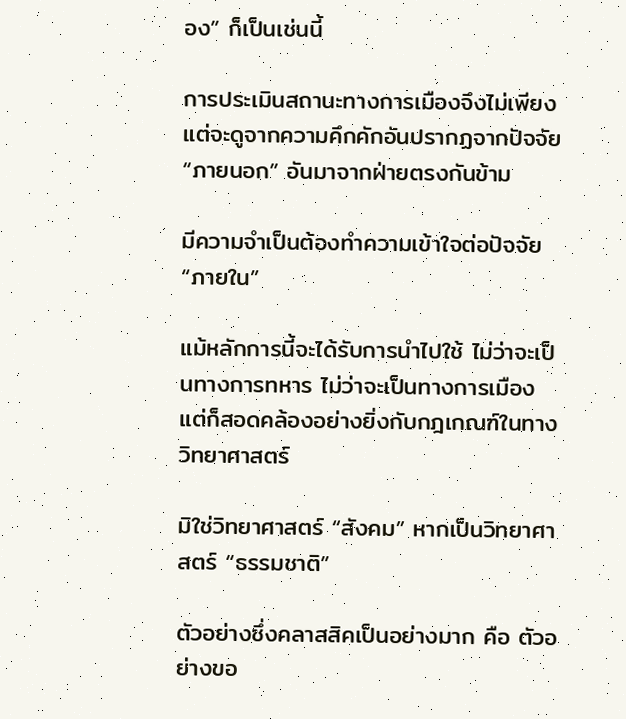อง” ก็เป็นเช่นนี้

การประเมินสถานะทางการเมืองจึงไม่เพียงแต่จะดูจากความคึกคักอันปรากฏจากปัจจัย “ภายนอก” อันมาจากฝ่ายตรงกันข้าม

มีความจำเป็นต้องทำความเข้าใจต่อปัจจัย “ภายใน”

แม้หลักการนี้จะได้รับการนำไปใช้ ไม่ว่าจะเป็นทางการทหาร ไม่ว่าจะเป็นทางการเมือง แต่ก็สอดคล้องอย่างยิ่งกับกฎเกณฑ์ในทางวิทยาศาสตร์

มิใช่วิทยาศาสตร์ “สังคม” หากเป็นวิทยาศาสตร์ “ธรรมชาติ”

ตัวอย่างซึ่งคลาสสิคเป็นอย่างมาก คือ ตัวอย่างขอ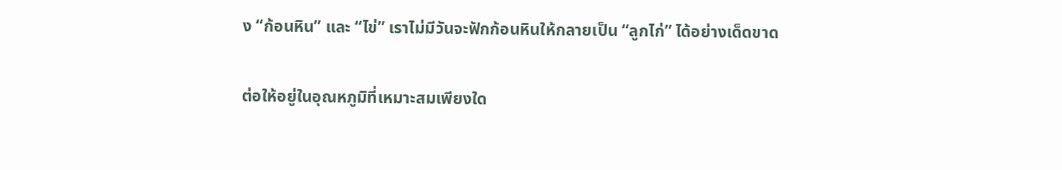ง “ก้อนหิน” และ “ไข่” เราไม่มีวันจะฟักก้อนหินให้กลายเป็น “ลูกไก่” ได้อย่างเด็ดขาด

ต่อให้อยู่ในอุณหภูมิที่เหมาะสมเพียงใด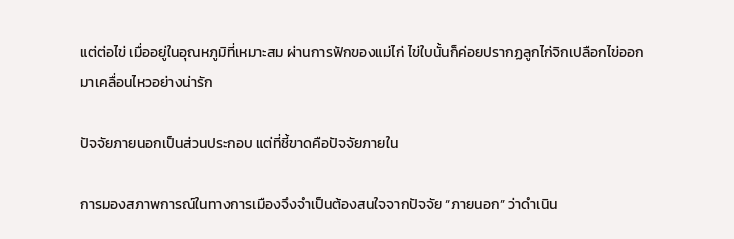แต่ต่อไข่ เมื่ออยู่ในอุณหภูมิที่เหมาะสม ผ่านการฟักของแม่ไก่ ไข่ใบนั้นก็ค่อยปรากฏลูกไก่จิกเปลือกไข่ออกมาเคลื่อนไหวอย่างน่ารัก

ปัจจัยภายนอกเป็นส่วนประกอบ แต่ที่ชี้ขาดคือปัจจัยภายใน

การมองสภาพการณ์ในทางการเมืองจึงจำเป็นต้องสนใจจากปัจจัย “ภายนอก” ว่าดำเนิน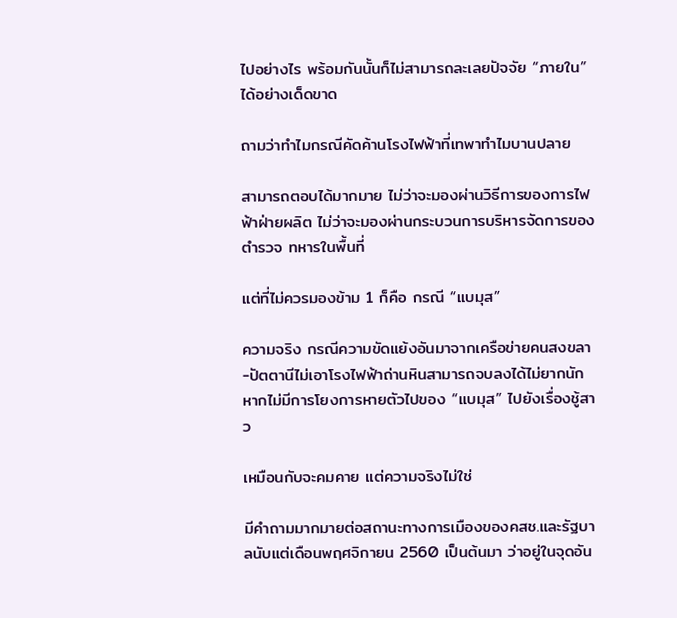ไปอย่างไร พร้อมกันนั้นก็ไม่สามารถละเลยปัจจัย “ภายใน” ได้อย่างเด็ดขาด

ถามว่าทำไมกรณีคัดค้านโรงไฟฟ้าที่เทพาทำไมบานปลาย

สามารถตอบได้มากมาย ไม่ว่าจะมองผ่านวิธีการของการไฟฟ้าฝ่ายผลิต ไม่ว่าจะมองผ่านกระบวนการบริหารจัดการของตำรวจ ทหารในพื้นที่

แต่ที่ไม่ควรมองข้าม 1 ก็คือ กรณี “แบมุส”

ความจริง กรณีความขัดแย้งอันมาจากเครือข่ายคนสงขลา-ปัตตานีไม่เอาโรงไฟฟ้าถ่านหินสามารถจบลงได้ไม่ยากนัก หากไม่มีการโยงการหายตัวไปของ “แบมุส” ไปยังเรื่องชู้สาว

เหมือนกับจะคมคาย แต่ความจริงไม่ใช่

มีคำถามมากมายต่อสถานะทางการเมืองของคสช.และรัฐบาลนับแต่เดือนพฤศจิกายน 2560 เป็นต้นมา ว่าอยู่ในจุดอัน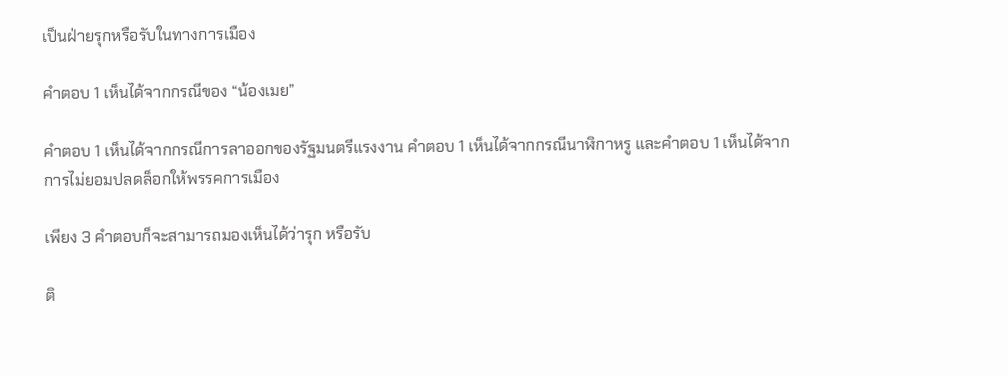เป็นฝ่ายรุกหรือรับในทางการเมือง

คำตอบ 1 เห็นได้จากกรณีของ “น้องเมย”

คำตอบ 1 เห็นได้จากกรณีการลาออกของรัฐมนตรีแรงงาน คำตอบ 1 เห็นได้จากกรณีนาฬิกาหรู และคำตอบ 1 เห็นได้จากการไม่ยอมปลดล็อกให้พรรคการเมือง

เพียง 3 คำตอบก็จะสามารถมองเห็นได้ว่ารุก หรือรับ

ติ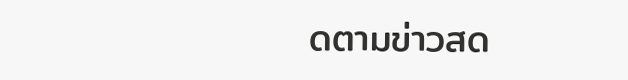ดตามข่าวสด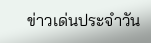ข่าวเด่นประจำวัน